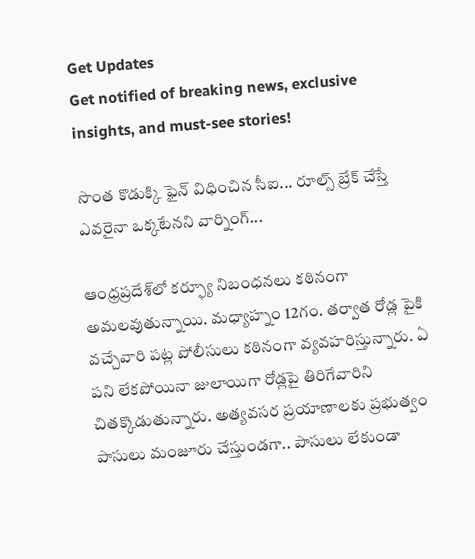Get Updates
Get notified of breaking news, exclusive insights, and must-see stories!

సొంత కొడుక్కి ఫైన్ విధించిన సీఐ... రూల్స్ బ్రేక్ చేస్తే ఎవరైనా ఒక్కటేనని వార్నింగ్...

ఆంధ్రప్రదేశ్‌లో కర్ఫ్యూ నిబంధనలు కఠినంగా అమలవుతున్నాయి. మధ్యాహ్నం 12గం. తర్వాత రోడ్ల పైకి వచ్చేవారి పట్ల పోలీసులు కఠినంగా వ్యవహరిస్తున్నారు. ఏ పని లేకపోయినా జులాయిగా రోడ్లపై తిరిగేవారిని చితక్కొడుతున్నారు. అత్యవసర ప్రయాణాలకు ప్రభుత్వం పాసులు మంజూరు చేస్తుండగా.. పాసులు లేకుండా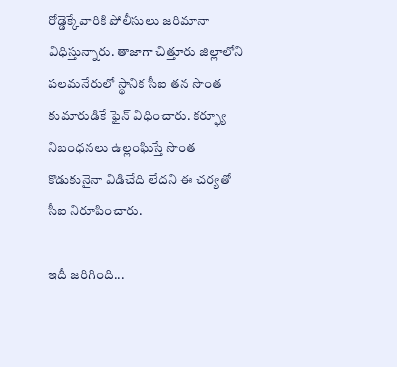రోడ్డెక్కేవారికి పోలీసులు జరిమానా విధిస్తున్నారు. తాజాగా చిత్తూరు జిల్లాలోని పలమనేరులో స్థానిక సీఐ తన సొంత కుమారుడికే ఫైన్ విధించారు. కర్ఫ్యూ నిబంధనలు ఉల్లంఘిస్తే సొంత కొడుకునైనా విడిచేది లేదని ఈ చర్యతో సీఐ నిరూపించారు.

ఇదీ జరిగింది...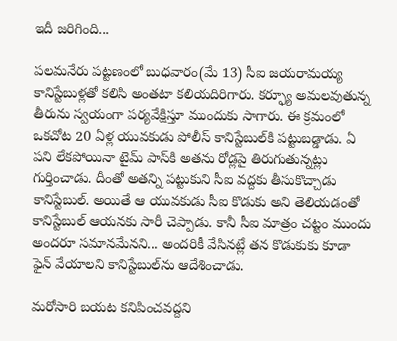ఇదీ జరిగింది...

పలమనేరు పట్టణంలో బుధవారం(మే 13) సీఐ జయరామయ్య కానిస్టేబుళ్లతో కలిసి అంతటా కలియదిరిగారు. కర్ఫ్యూ అమలవుతున్న తీరును స్వయంగా పర్యవేక్షిస్తూ ముందుకు సాగారు. ఈ క్రమంలో ఒకచోట 20 ఏళ్ల యువకుడు పోలీస్ కానిస్టేబుల్‌కి పట్టుబడ్డాడు. ఏ పని లేకపోయినా టైమ్ పాస్‌కి అతను రోడ్లపై తిరుగుతున్నట్లు గుర్తించాడు. దీంతో అతన్ని పట్టుకుని సీఐ వద్దకు తీసుకొచ్చాడు కానిస్టేబుల్‌. అయితే ఆ యువకుడు సీఐ కొడుకు అని తెలియడంతో కానిస్టేబుల్ ఆయనకు సారీ చెప్పాడు. కానీ సీఐ మాత్రం చట్టం ముందు అందరూ సమానమేనని... అందరికీ వేసినట్లే తన కొడుకుకు కూడా ఫైన్ వేయాలని కానిస్టేబుల్‌ను ఆదేశించాడు.

మరోసారి బయట కనిపించవద్దని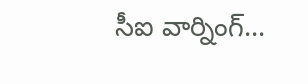సీఐ వార్నింగ్...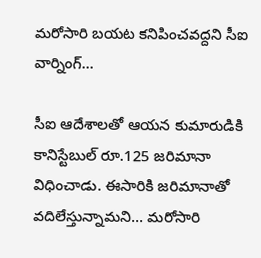మరోసారి బయట కనిపించవద్దని సీఐ వార్నింగ్...

సీఐ ఆదేశాలతో ఆయన కుమారుడికి కానిస్టేబుల్ రూ.125 జరిమానా విధించాడు. ఈసారికి జరిమానాతో వదిలేస్తున్నామని... మరోసారి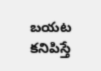బయట కనిపిస్తే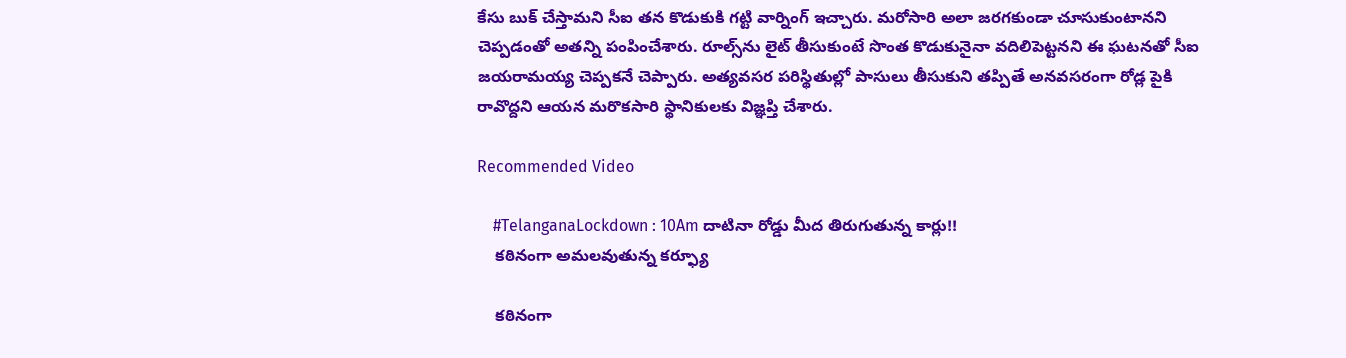కేసు బుక్ చేస్తామని సీఐ తన కొడుకుకి గట్టి వార్నింగ్ ఇచ్చారు. మరోసారి అలా జరగకుండా చూసుకుంటానని చెప్పడంతో అతన్ని పంపించేశారు. రూల్స్‌ను లైట్ తీసుకుంటే సొంత కొడుకునైనా వదిలిపెట్టనని ఈ ఘటనతో సీఐ జయరామయ్య చెప్పకనే చెప్పారు. అత్యవసర పరిస్థితుల్లో పాసులు తీసుకుని తప్పితే అనవసరంగా రోడ్ల పైకి రావొద్దని ఆయన మరొకసారి స్థానికులకు విజ్ఞప్తి చేశారు.

Recommended Video

    #TelanganaLockdown : 10Am దాటినా రోడ్డు మీద తిరుగుతున్న కార్లు!!
    కఠినంగా అమలవుతున్న కర్ఫ్యూ

    కఠినంగా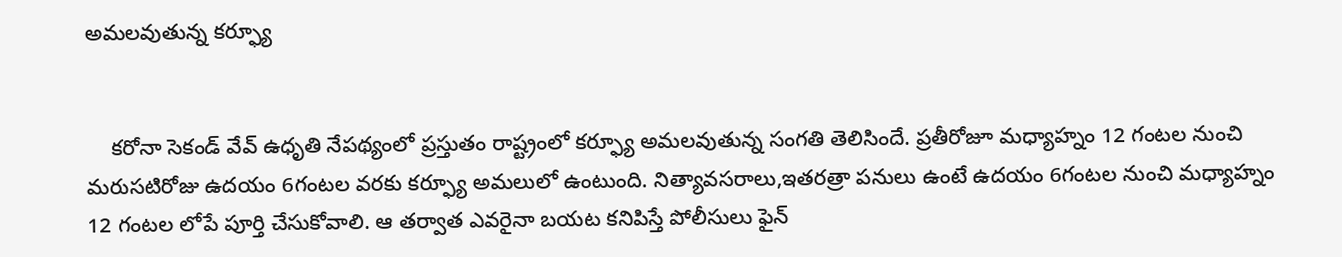అమలవుతున్న కర్ఫ్యూ


    కరోనా సెకండ్ వేవ్ ఉధృతి నేపథ్యంలో ప్రస్తుతం రాష్ట్రంలో కర్ఫ్యూ అమలవుతున్న సంగతి తెలిసిందే. ప్రతీరోజూ మధ్యాహ్నం 12 గంటల నుంచి మరుసటిరోజు ఉదయం 6గంటల వరకు కర్ఫ్యూ అమలులో ఉంటుంది. నిత్యావసరాలు,ఇతరత్రా పనులు ఉంటే ఉదయం 6గంటల నుంచి మధ్యాహ్నం 12 గంటల లోపే పూర్తి చేసుకోవాలి. ఆ తర్వాత ఎవరైనా బయట కనిపిస్తే పోలీసులు ఫైన్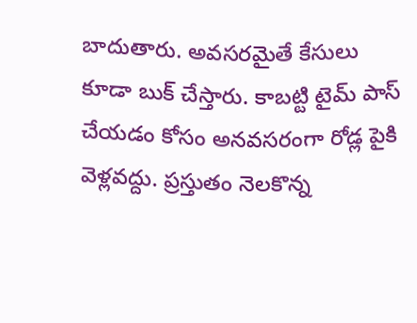బాదుతారు. అవసరమైతే కేసులు కూడా బుక్ చేస్తారు. కాబట్టి టైమ్ పాస్ చేయడం కోసం అనవసరంగా రోడ్ల పైకి వెళ్లవద్దు. ప్రస్తుతం నెలకొన్న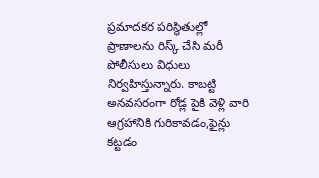ప్రమాదకర పరిస్థితుల్లో ప్రాణాలను రిస్క్ చేసి మరీ పోలీసులు విధులు నిర్వహిస్తున్నారు. కాబట్టి అనవసరంగా రోడ్ల పైకి వెళ్లి వారి ఆగ్రహానికి గురికావడం,ఫైన్లు కట్టడం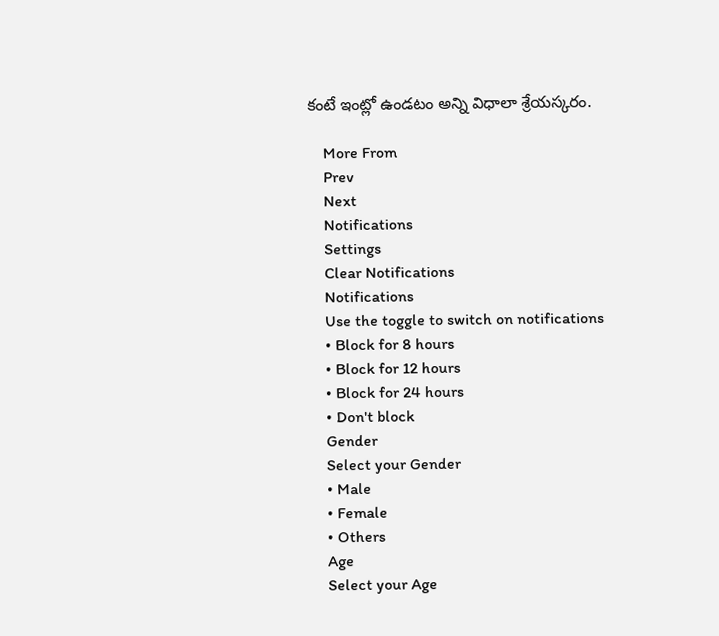కంటే ఇంట్లో ఉండటం అన్ని విధాలా శ్రేయస్కరం.

    More From
    Prev
    Next
    Notifications
    Settings
    Clear Notifications
    Notifications
    Use the toggle to switch on notifications
    • Block for 8 hours
    • Block for 12 hours
    • Block for 24 hours
    • Don't block
    Gender
    Select your Gender
    • Male
    • Female
    • Others
    Age
    Select your Age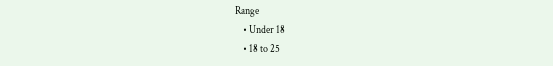Range
    • Under 18
    • 18 to 25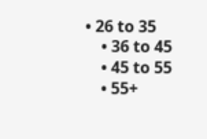• 26 to 35
    • 36 to 45
    • 45 to 55
    • 55+